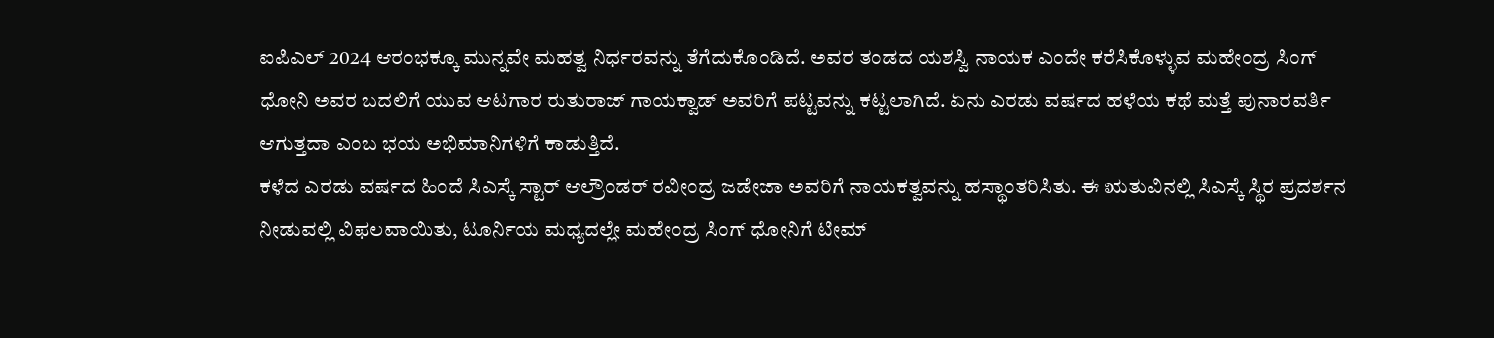ಐಪಿಎಲ್ 2024 ಆರಂಭಕ್ಕೂ ಮುನ್ನವೇ ಮಹತ್ವ ನಿರ್ಧರವನ್ನು ತೆಗೆದುಕೊಂಡಿದೆ. ಅವರ ತಂಡದ ಯಶಸ್ವಿ ನಾಯಕ ಎಂದೇ ಕರೆಸಿಕೊಳ್ಳುವ ಮಹೇಂದ್ರ ಸಿಂಗ್ ಧೋನಿ ಅವರ ಬದಲಿಗೆ ಯುವ ಆಟಗಾರ ರುತುರಾಜ್ ಗಾಯಕ್ವಾಡ್ ಅವರಿಗೆ ಪಟ್ಟವನ್ನು ಕಟ್ಟಲಾಗಿದೆ. ಏನು ಎರಡು ವರ್ಷದ ಹಳೆಯ ಕಥೆ ಮತ್ತೆ ಪುನಾರವರ್ತಿ ಆಗುತ್ತದಾ ಎಂಬ ಭಯ ಅಭಿಮಾನಿಗಳಿಗೆ ಕಾಡುತ್ತಿದೆ.
ಕಳೆದ ಎರಡು ವರ್ಷದ ಹಿಂದೆ ಸಿಎಸ್ಕೆ ಸ್ಟಾರ್ ಆಲ್ರೌಂಡರ್ ರವೀಂದ್ರ ಜಡೇಜಾ ಅವರಿಗೆ ನಾಯಕತ್ವವನ್ನು ಹಸ್ಥಾಂತರಿಸಿತು. ಈ ಋತುವಿನಲ್ಲಿ ಸಿಎಸ್ಕೆ ಸ್ಥಿರ ಪ್ರದರ್ಶನ ನೀಡುವಲ್ಲಿ ವಿಫಲವಾಯಿತು, ಟೂರ್ನಿಯ ಮಧ್ಯದಲ್ಲೇ ಮಹೇಂದ್ರ ಸಿಂಗ್ ಧೋನಿಗೆ ಟೀಮ್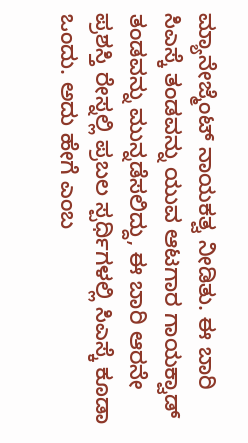ಮ್ಯಾನೇಜ್ಮೆಂಟ್ ನಾಯಕತ್ವ ನೀಡಿತು. ಈ ಬಾರಿ ಸಿಎಸ್ಕೆ ತಂಡವನ್ನು ಯುವ ಆಟಗಾರ ಗಾಯಕ್ವಾಡ್ ತಂಡವನ್ನು ಮುನ್ನಡೆಸಲಿದ್ದು, ಈ ಬಾರಿ ಆರನೇ ಪ್ರಶಸ್ತಿ ರೇಸ್ನಲ್ಲಿ ಪ್ರಬಲ ಸ್ಪರ್ಧಿಗಳಲ್ಲಿ ಸಿಎಸ್ಕೆ ಕೂಡಾ ಒಂದು. ಅದು ಹೇಗೆ ಎಂಬ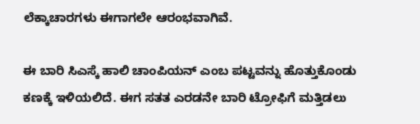ಲೆಕ್ಕಾಚಾರಗಳು ಈಗಾಗಲೇ ಆರಂಭವಾಗಿವೆ.

ಈ ಬಾರಿ ಸಿಎಸ್ಕೆ ಹಾಲಿ ಚಾಂಪಿಯನ್ ಎಂಬ ಪಟ್ಟವನ್ನು ಹೊತ್ತುಕೊಂಡು ಕಣಕ್ಕೆ ಇಳಿಯಲಿದೆ. ಈಗ ಸತತ ಎರಡನೇ ಬಾರಿ ಟ್ರೋಫಿಗೆ ಮತ್ತಿಡಲು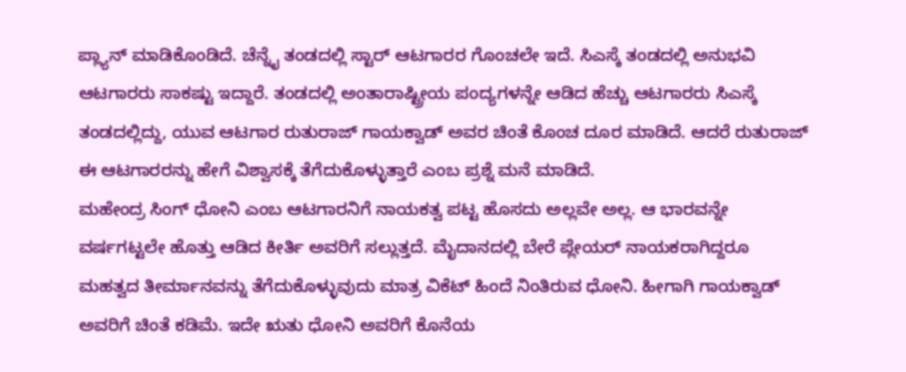ಪ್ಲ್ಯಾನ್ ಮಾಡಿಕೊಂಡಿದೆ. ಚೆನ್ನೈ ತಂಡದಲ್ಲಿ ಸ್ಟಾರ್ ಆಟಗಾರರ ಗೊಂಚಲೇ ಇದೆ. ಸಿಎಸ್ಕೆ ತಂಡದಲ್ಲಿ ಅನುಭವಿ ಆಟಗಾರರು ಸಾಕಷ್ಟು ಇದ್ದಾರೆ. ತಂಡದಲ್ಲಿ ಅಂತಾರಾಷ್ಟ್ರೀಯ ಪಂದ್ಯಗಳನ್ನೇ ಆಡಿದ ಹೆಚ್ಚು ಆಟಗಾರರು ಸಿಎಸ್ಕೆ ತಂಡದಲ್ಲಿದ್ದು, ಯುವ ಆಟಗಾರ ರುತುರಾಜ್ ಗಾಯಕ್ವಾಡ್ ಅವರ ಚಿಂತೆ ಕೊಂಚ ದೂರ ಮಾಡಿದೆ. ಆದರೆ ರುತುರಾಜ್ ಈ ಆಟಗಾರರನ್ನು ಹೇಗೆ ವಿಶ್ವಾಸಕ್ಕೆ ತೆಗೆದುಕೊಳ್ಳುತ್ತಾರೆ ಎಂಬ ಪ್ರಶ್ನೆ ಮನೆ ಮಾಡಿದೆ.
ಮಹೇಂದ್ರ ಸಿಂಗ್ ಧೋನಿ ಎಂಬ ಆಟಗಾರನಿಗೆ ನಾಯಕತ್ವ ಪಟ್ಟ ಹೊಸದು ಅಲ್ಲವೇ ಅಲ್ಲ. ಆ ಭಾರವನ್ನೇ ವರ್ಷಗಟ್ಟಲೇ ಹೊತ್ತು ಆಡಿದ ಕೀರ್ತಿ ಅವರಿಗೆ ಸಲ್ಲುತ್ತದೆ. ಮೈದಾನದಲ್ಲಿ ಬೇರೆ ಪ್ಲೇಯರ್ ನಾಯಕರಾಗಿದ್ದರೂ ಮಹತ್ವದ ತೀರ್ಮಾನವನ್ನು ತೆಗೆದುಕೊಳ್ಳುವುದು ಮಾತ್ರ ವಿಕೆಟ್ ಹಿಂದೆ ನಿಂತಿರುವ ಧೋನಿ. ಹೀಗಾಗಿ ಗಾಯಕ್ವಾಡ್ ಅವರಿಗೆ ಚಿಂತೆ ಕಡಿಮೆ. ಇದೇ ಋತು ಧೋನಿ ಅವರಿಗೆ ಕೊನೆಯ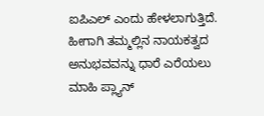ಐಪಿಎಲ್ ಎಂದು ಹೇಳಲಾಗುತ್ತಿದೆ. ಹೀಗಾಗಿ ತಮ್ಮಲ್ಲಿನ ನಾಯಕತ್ವದ ಅನುಭವವನ್ನು ಧಾರೆ ಎರೆಯಲು ಮಾಹಿ ಪ್ಲ್ಯಾನ್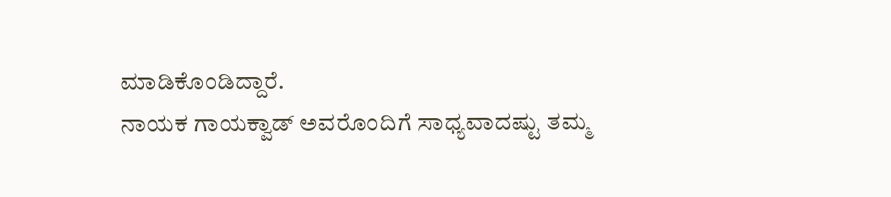ಮಾಡಿಕೊಂಡಿದ್ದಾರೆ.
ನಾಯಕ ಗಾಯಕ್ವಾಡ್ ಅವರೊಂದಿಗೆ ಸಾಧ್ಯವಾದಷ್ಟು ತಮ್ಮ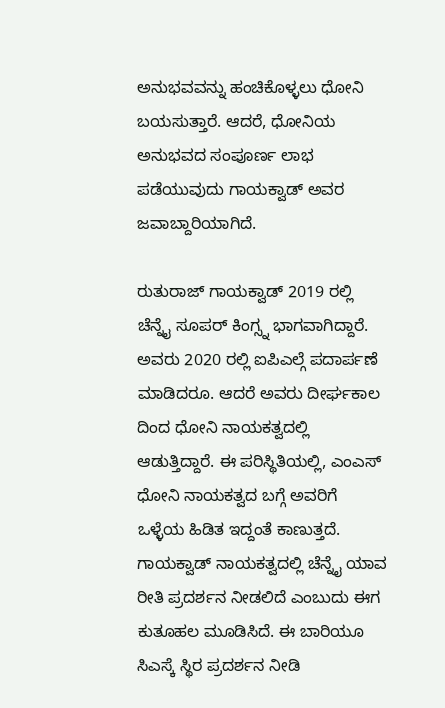ಅನುಭವವನ್ನು ಹಂಚಿಕೊಳ್ಳಲು ಧೋನಿ ಬಯಸುತ್ತಾರೆ. ಆದರೆ, ಧೋನಿಯ ಅನುಭವದ ಸಂಪೂರ್ಣ ಲಾಭ ಪಡೆಯುವುದು ಗಾಯಕ್ವಾಡ್ ಅವರ ಜವಾಬ್ದಾರಿಯಾಗಿದೆ.

ರುತುರಾಜ್ ಗಾಯಕ್ವಾಡ್ 2019 ರಲ್ಲಿ ಚೆನ್ನೈ ಸೂಪರ್ ಕಿಂಗ್ಸ್ನ ಭಾಗವಾಗಿದ್ದಾರೆ. ಅವರು 2020 ರಲ್ಲಿ ಐಪಿಎಲ್ಗೆ ಪದಾರ್ಪಣೆ ಮಾಡಿದರೂ. ಆದರೆ ಅವರು ದೀರ್ಘಕಾಲ ದಿಂದ ಧೋನಿ ನಾಯಕತ್ವದಲ್ಲಿ ಆಡುತ್ತಿದ್ದಾರೆ. ಈ ಪರಿಸ್ಥಿತಿಯಲ್ಲಿ, ಎಂಎಸ್ ಧೋನಿ ನಾಯಕತ್ವದ ಬಗ್ಗೆ ಅವರಿಗೆ ಒಳ್ಳೆಯ ಹಿಡಿತ ಇದ್ದಂತೆ ಕಾಣುತ್ತದೆ. ಗಾಯಕ್ವಾಡ್ ನಾಯಕತ್ವದಲ್ಲಿ ಚೆನ್ನೈ ಯಾವ ರೀತಿ ಪ್ರದರ್ಶನ ನೀಡಲಿದೆ ಎಂಬುದು ಈಗ ಕುತೂಹಲ ಮೂಡಿಸಿದೆ. ಈ ಬಾರಿಯೂ ಸಿಎಸ್ಕೆ ಸ್ಥಿರ ಪ್ರದರ್ಶನ ನೀಡಿ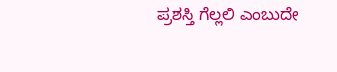ಪ್ರಶಸ್ತಿ ಗೆಲ್ಲಲಿ ಎಂಬುದೇ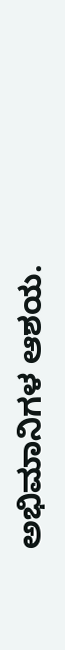ಅಭಿಮಾನಿಗಳ ಆಶಯ.